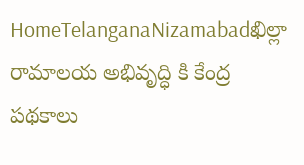HomeTelanganaNizamabadఖిల్లా రామాలయ అభివృద్ధి కి కేంద్ర పథకాలు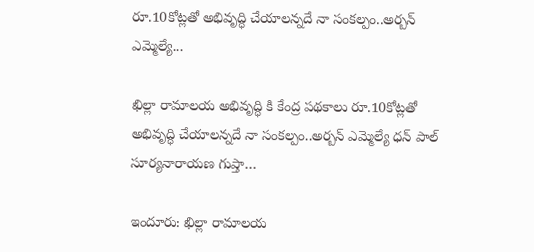రూ.10కోట్లతో అభివృద్ధి చేయాలన్నదే నా సంకల్పం..అర్బన్ ఎమ్మెల్యే...

ఖిల్లా రామాలయ అభివృద్ధి కి కేంద్ర పథకాలు రూ.10కోట్లతో అభివృద్ధి చేయాలన్నదే నా సంకల్పం..అర్బన్ ఎమ్మెల్యే ధన్ పాల్ సూర్యనారాయణ గుప్తా…

ఇందూరు: ఖిల్లా రామాలయ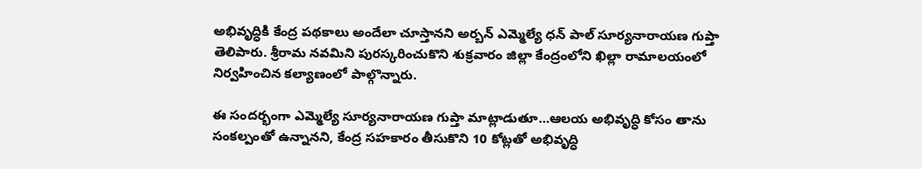అభివృద్ధికి కేంద్ర పథకాలు అందేలా చూస్తానని అర్బన్ ఎమ్మెల్యే ధన్ పాల్ సూర్యనారాయణ గుప్తా తెలిపారు. శ్రీరామ నవమిని పురస్కరించుకొని శుక్రవారం జిల్లా కేంద్రంలోని ఖిల్లా రామాలయంలో నిర్వహించిన కల్యాణంలో పాల్గొన్నారు.

ఈ సందర్భంగా ఎమ్మెల్యే సూర్యనారాయణ గుప్తా మాట్లాడుతూ…ఆలయ అభివృద్ధి కోసం తాను సంకల్పంతో ఉన్నానని, కేంద్ర సహకారం తీసుకొని 10 కోట్లతో అభివృద్ధి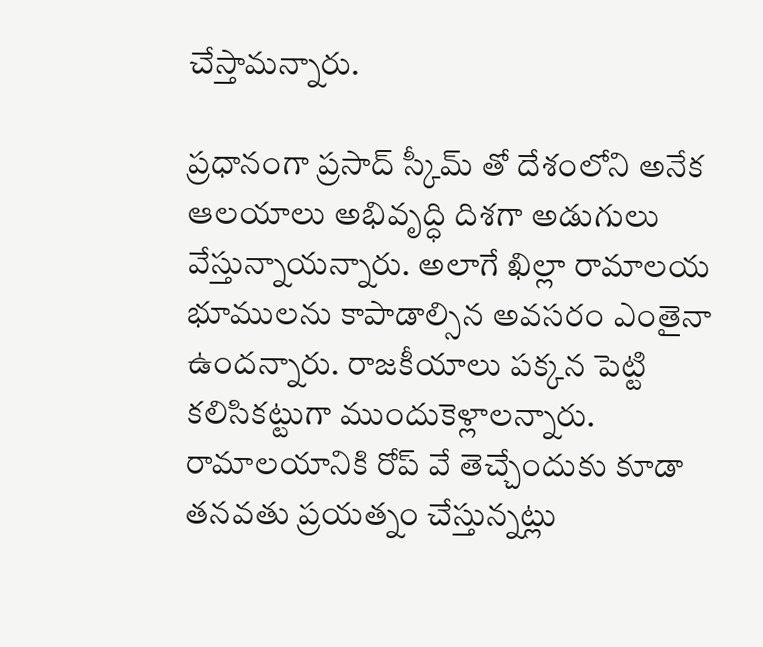చేస్తామన్నారు.

ప్రధానంగా ప్రసాద్ స్కీమ్ తో దేశంలోని అనేక ఆలయాలు అభివృద్ధి దిశగా అడుగులు వేస్తున్నాయన్నారు. అలాగే ఖిల్లా రామాలయ భూములను కాపాడాల్సిన అవసరం ఎంతైనా ఉందన్నారు. రాజకీయాలు పక్కన పెట్టి కలిసికట్టుగా ముందుకెళ్లాలన్నారు. రామాలయానికి రోప్ వే తెచ్చేందుకు కూడా తనవతు ప్రయత్నం చేస్తున్నట్లు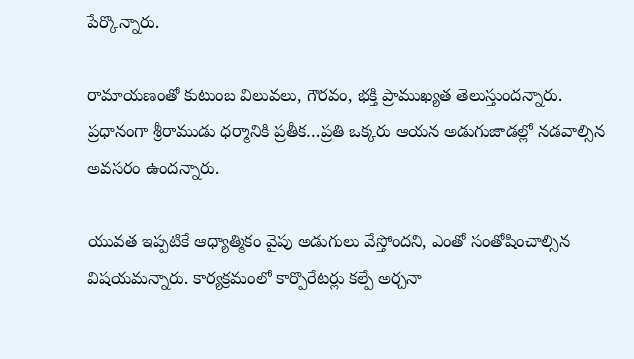పేర్కొన్నారు.

రామాయణంతో కుటుంబ విలువలు, గౌరవం, భక్తి ప్రాముఖ్యత తెలుస్తుందన్నారు. ప్రధానంగా శ్రీరాముడు ధర్మానికి ప్రతీక…ప్రతి ఒక్కరు ఆయన అడుగుజాడల్లో నడవాల్సిన అవసరం ఉందన్నారు.

యువత ఇప్పటికే ఆధ్యాత్మికం వైపు అడుగులు వేస్తోందని, ఎంతో సంతోషించాల్సిన విషయమన్నారు. కార్యక్రమంలో కార్పొరేటర్లు కల్పే అర్చనా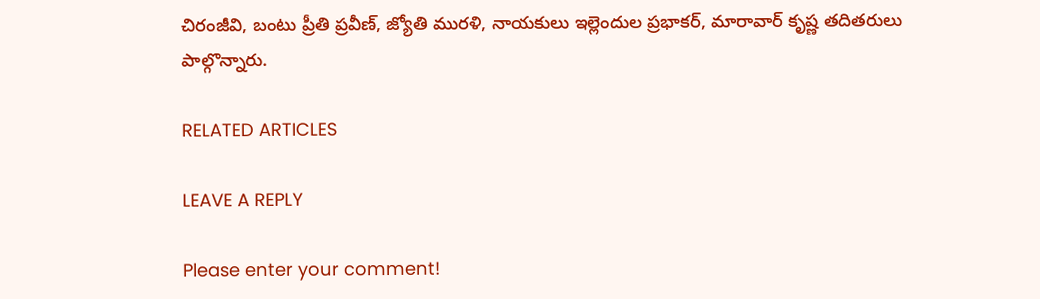చిరంజీవి, బంటు ప్రీతి ప్రవీణ్, జ్యోతి మురళి, నాయకులు ఇల్లెందుల ప్రభాకర్, మారావార్ కృష్ణ తదితరులు పాల్గొన్నారు.

RELATED ARTICLES

LEAVE A REPLY

Please enter your comment!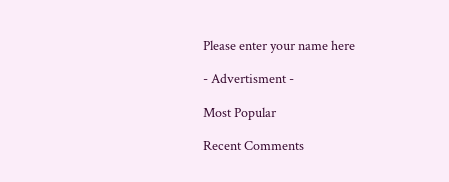Please enter your name here

- Advertisment -

Most Popular

Recent Comments